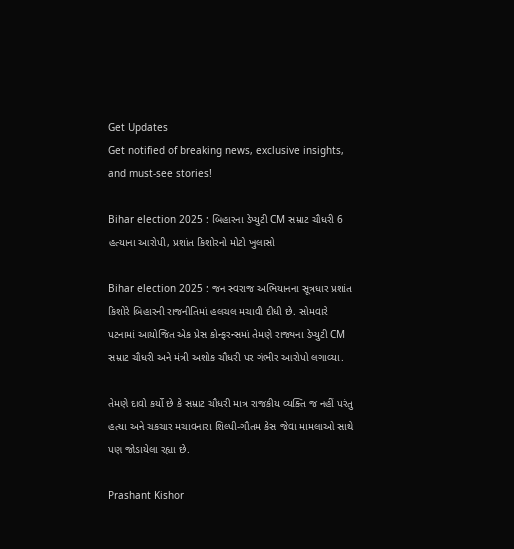Get Updates
Get notified of breaking news, exclusive insights, and must-see stories!

Bihar election 2025 : બિહારના ડેપ્યુટી CM સમ્રાટ ચૌધરી 6 હત્યાના આરોપી, પ્રશાંત કિશોરનો મોટો ખુલાસો

Bihar election 2025 : જન સ્વરાજ અભિયાનના સૂત્રધાર પ્રશાંત કિશોરે બિહારની રાજનીતિમાં હલચલ મચાવી દીધી છે. સોમવારે પટનામાં આયોજિત એક પ્રેસ કોન્ફરન્સમાં તેમણે રાજ્યના ડેપ્યુટી CM સમ્રાટ ચૌધરી અને મંત્રી અશોક ચૌધરી પર ગંભીર આરોપો લગાવ્યા.

તેમણે દાવો કર્યો છે કે સમ્રાટ ચૌધરી માત્ર રાજકીય વ્યક્તિ જ નહીં પરંતુ હત્યા અને ચકચાર મચાવનારા શિલ્પી-ગૌતમ કેસ જેવા મામલાઓ સાથે પણ જોડાયેલા રહ્યા છે.

Prashant Kishor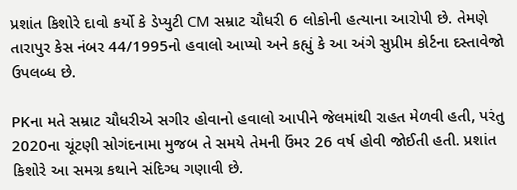પ્રશાંત કિશોરે દાવો કર્યો કે ડેપ્યુટી CM સમ્રાટ ચૌધરી 6 લોકોની હત્યાના આરોપી છે. તેમણે તારાપુર કેસ નંબર 44/1995નો હવાલો આપ્યો અને કહ્યું કે આ અંગે સુપ્રીમ કોર્ટના દસ્તાવેજો ઉપલબ્ધ છે.

PKના મતે સમ્રાટ ચૌધરીએ સગીર હોવાનો હવાલો આપીને જેલમાંથી રાહત મેળવી હતી, પરંતુ 2020ના ચૂંટણી સોગંદનામા મુજબ તે સમયે તેમની ઉંમર 26 વર્ષ હોવી જોઈતી હતી. પ્રશાંત કિશોરે આ સમગ્ર કથાને સંદિગ્ધ ગણાવી છે.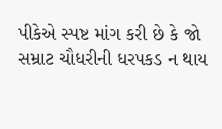પીકેએ સ્પષ્ટ માંગ કરી છે કે જો સમ્રાટ ચૌધરીની ધરપકડ ન થાય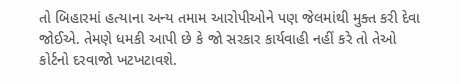તો બિહારમાં હત્યાના અન્ય તમામ આરોપીઓને પણ જેલમાંથી મુક્ત કરી દેવા જોઈએ. તેમણે ધમકી આપી છે કે જો સરકાર કાર્યવાહી નહીં કરે તો તેઓ કોર્ટનો દરવાજો ખટખટાવશે.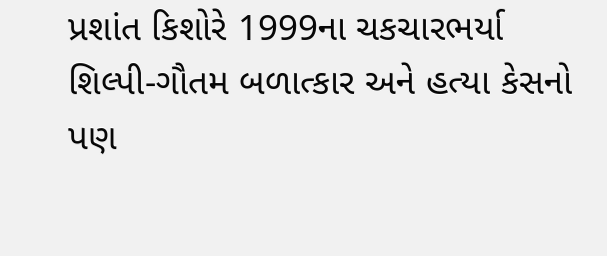પ્રશાંત કિશોરે 1999ના ચકચારભર્યા શિલ્પી-ગૌતમ બળાત્કાર અને હત્યા કેસનો પણ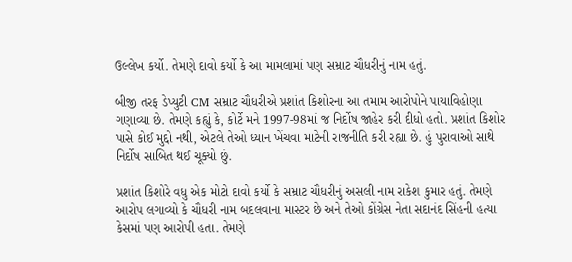ઉલ્લેખ કર્યો. તેમણે દાવો કર્યો કે આ મામલામાં પણ સમ્રાટ ચૌધરીનું નામ હતું.

બીજી તરફ ડેપ્યુટી CM સમ્રાટ ચૌધરીએ પ્રશાંત કિશોરના આ તમામ આરોપોને પાયાવિહોણા ગણાવ્યા છે. તેમણે કહ્યું કે, કોર્ટે મને 1997-98માં જ નિર્દોષ જાહેર કરી દીધો હતો. પ્રશાંત કિશોર પાસે કોઈ મુદ્દો નથી, એટલે તેઓ ધ્યાન ખેંચવા માટેની રાજનીતિ કરી રહ્યા છે. હું પુરાવાઓ સાથે નિર્દોષ સાબિત થઈ ચૂક્યો છું.

પ્રશાંત કિશોરે વધુ એક મોટો દાવો કર્યો કે સમ્રાટ ચૌધરીનું અસલી નામ રાકેશ કુમાર હતું. તેમણે આરોપ લગાવ્યો કે ચૌધરી નામ બદલવાના માસ્ટર છે અને તેઓ કોંગ્રેસ નેતા સદાનંદ સિંહની હત્યા કેસમાં પણ આરોપી હતા. તેમણે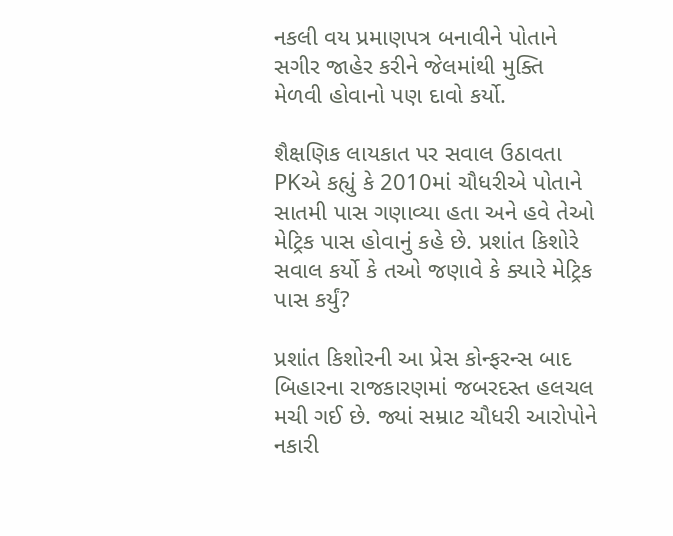નકલી વય પ્રમાણપત્ર બનાવીને પોતાને સગીર જાહેર કરીને જેલમાંથી મુક્તિ મેળવી હોવાનો પણ દાવો કર્યો.

શૈક્ષણિક લાયકાત પર સવાલ ઉઠાવતા PKએ કહ્યું કે 2010માં ચૌધરીએ પોતાને સાતમી પાસ ગણાવ્યા હતા અને હવે તેઓ મેટ્રિક પાસ હોવાનું કહે છે. પ્રશાંત કિશોરે સવાલ કર્યો કે તઓ જણાવે કે ક્યારે મેટ્રિક પાસ કર્યું?

પ્રશાંત કિશોરની આ પ્રેસ કોન્ફરન્સ બાદ બિહારના રાજકારણમાં જબરદસ્ત હલચલ મચી ગઈ છે. જ્યાં સમ્રાટ ચૌધરી આરોપોને નકારી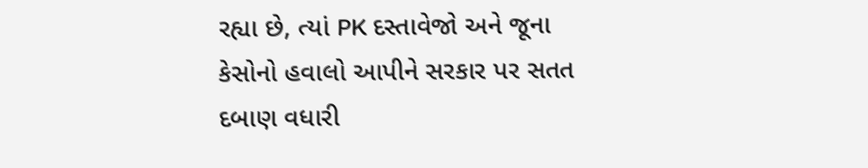રહ્યા છે, ત્યાં PK દસ્તાવેજો અને જૂના કેસોનો હવાલો આપીને સરકાર પર સતત દબાણ વધારી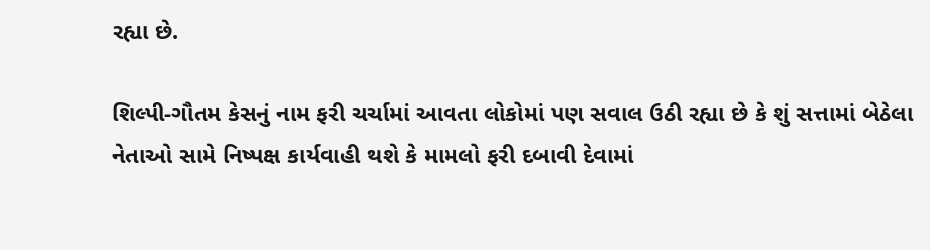રહ્યા છે.

શિલ્પી-ગૌતમ કેસનું નામ ફરી ચર્ચામાં આવતા લોકોમાં પણ સવાલ ઉઠી રહ્યા છે કે શું સત્તામાં બેઠેલા નેતાઓ સામે નિષ્પક્ષ કાર્યવાહી થશે કે મામલો ફરી દબાવી દેવામાં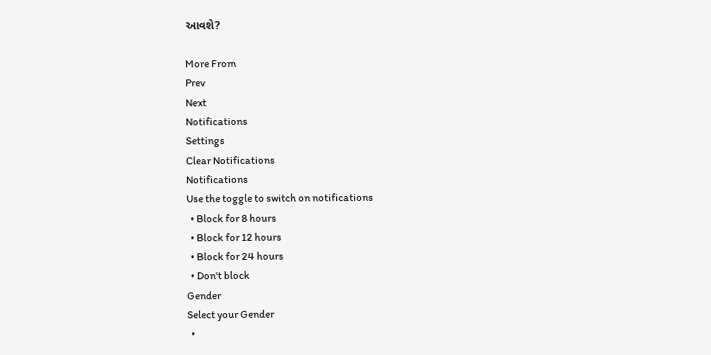આવશે?

More From
Prev
Next
Notifications
Settings
Clear Notifications
Notifications
Use the toggle to switch on notifications
  • Block for 8 hours
  • Block for 12 hours
  • Block for 24 hours
  • Don't block
Gender
Select your Gender
  •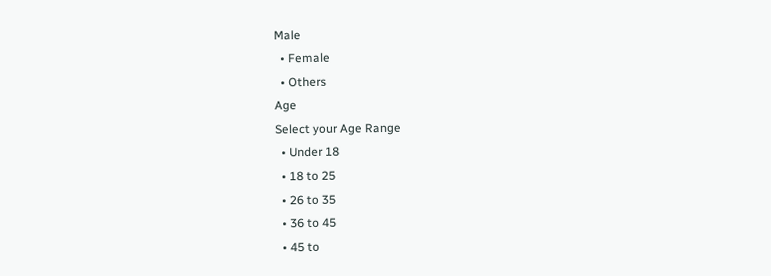Male
  • Female
  • Others
Age
Select your Age Range
  • Under 18
  • 18 to 25
  • 26 to 35
  • 36 to 45
  • 45 to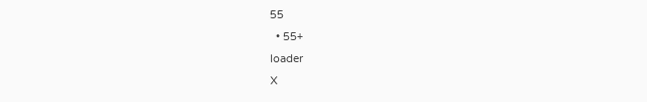55
  • 55+
loader
X